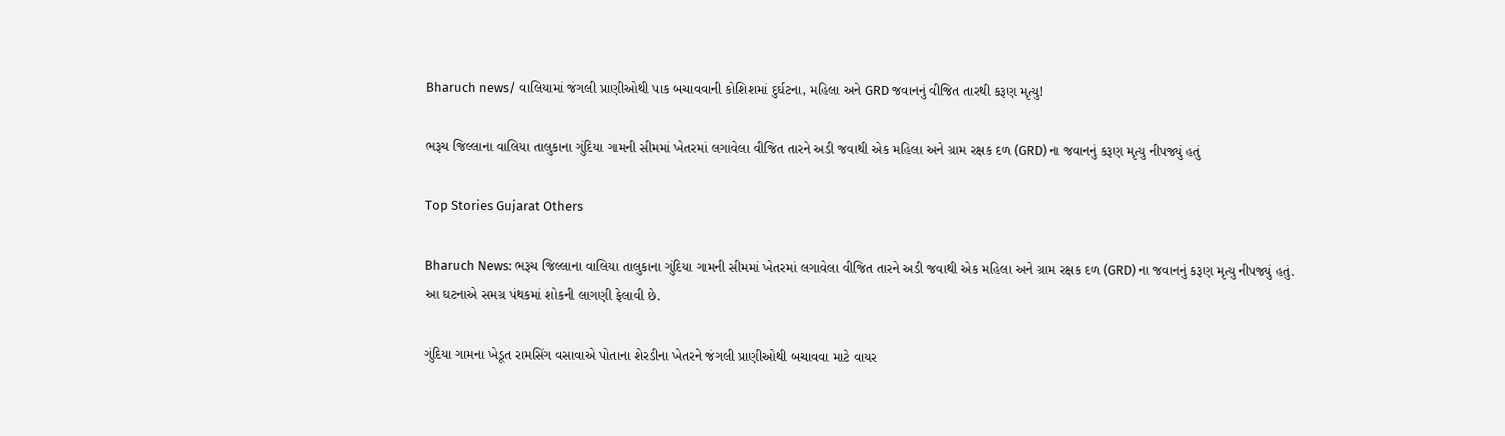Bharuch news/ વાલિયામાં જંગલી પ્રાણીઓથી પાક બચાવવાની કોશિશમાં દુર્ઘટના, મહિલા અને GRD જવાનનું વીજિત તારથી કરૂણ મૃત્યુ!

ભરૂચ જિલ્લાના વાલિયા તાલુકાના ગુંદિયા ગામની સીમમાં ખેતરમાં લગાવેલા વીજિત તારને અડી જવાથી એક મહિલા અને ગ્રામ રક્ષક દળ (GRD) ના જવાનનું કરૂણ મૃત્યુ નીપજ્યું હતું

Top Stories Gujarat Others

Bharuch News: ભરૂચ જિલ્લાના વાલિયા તાલુકાના ગુંદિયા ગામની સીમમાં ખેતરમાં લગાવેલા વીજિત તારને અડી જવાથી એક મહિલા અને ગ્રામ રક્ષક દળ (GRD) ના જવાનનું કરૂણ મૃત્યુ નીપજ્યું હતું. આ ઘટનાએ સમગ્ર પંથકમાં શોકની લાગણી ફેલાવી છે.

ગુંદિયા ગામના ખેડૂત રામસિંગ વસાવાએ પોતાના શેરડીના ખેતરને જંગલી પ્રાણીઓથી બચાવવા માટે વાયર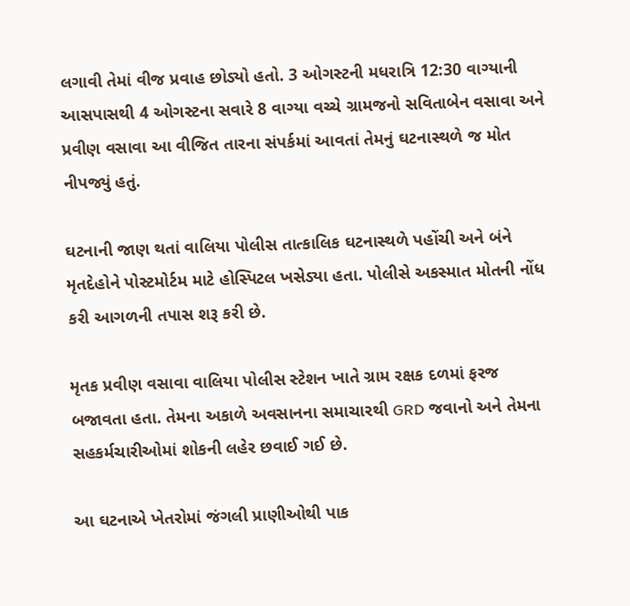લગાવી તેમાં વીજ પ્રવાહ છોડ્યો હતો. 3 ઓગસ્ટની મધરાત્રિ 12:30 વાગ્યાની આસપાસથી 4 ઓગસ્ટના સવારે 8 વાગ્યા વચ્ચે ગ્રામજનો સવિતાબેન વસાવા અને પ્રવીણ વસાવા આ વીજિત તારના સંપર્કમાં આવતાં તેમનું ઘટનાસ્થળે જ મોત નીપજ્યું હતું.

ઘટનાની જાણ થતાં વાલિયા પોલીસ તાત્કાલિક ઘટનાસ્થળે પહોંચી અને બંને મૃતદેહોને પોસ્ટમોર્ટમ માટે હોસ્પિટલ ખસેડ્યા હતા. પોલીસે અકસ્માત મોતની નોંધ કરી આગળની તપાસ શરૂ કરી છે.

મૃતક પ્રવીણ વસાવા વાલિયા પોલીસ સ્ટેશન ખાતે ગ્રામ રક્ષક દળમાં ફરજ બજાવતા હતા. તેમના અકાળે અવસાનના સમાચારથી GRD જવાનો અને તેમના સહકર્મચારીઓમાં શોકની લહેર છવાઈ ગઈ છે.

આ ઘટનાએ ખેતરોમાં જંગલી પ્રાણીઓથી પાક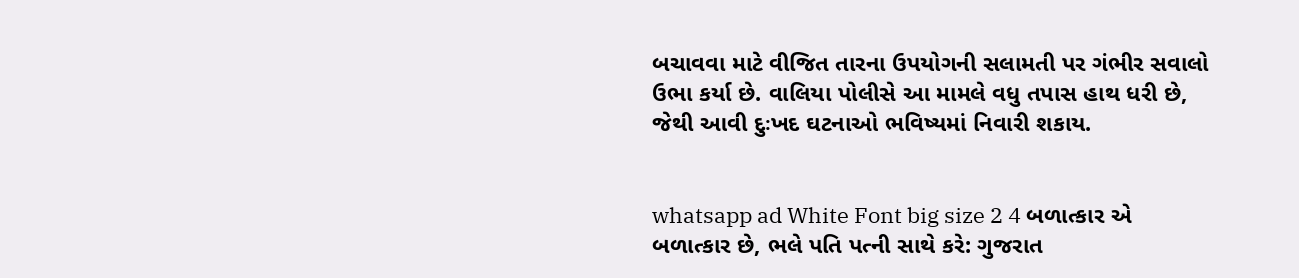બચાવવા માટે વીજિત તારના ઉપયોગની સલામતી પર ગંભીર સવાલો ઉભા કર્યા છે. વાલિયા પોલીસે આ મામલે વધુ તપાસ હાથ ધરી છે, જેથી આવી દુઃખદ ઘટનાઓ ભવિષ્યમાં નિવારી શકાય.


whatsapp ad White Font big size 2 4 બળાત્કાર એ બળાત્કાર છે, ભલે પતિ પત્ની સાથે કરે: ગુજરાત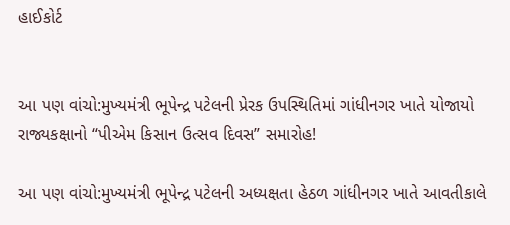હાઈકોર્ટ


આ પણ વાંચો:મુખ્યમંત્રી ભૂપેન્દ્ર પટેલની પ્રેરક ઉપસ્થિતિમાં ગાંધીનગર ખાતે યોજાયો રાજ્યકક્ષાનો “પીએમ કિસાન ઉત્સવ દિવસ” સમારોહ!

આ પણ વાંચો:મુખ્યમંત્રી ભૂપેન્દ્ર પટેલની અધ્યક્ષતા હેઠળ ગાંધીનગર ખાતે આવતીકાલે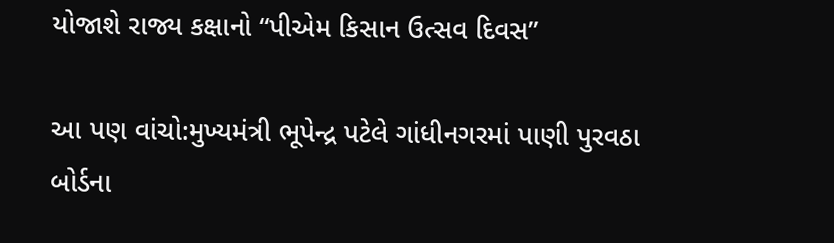યોજાશે રાજ્ય કક્ષાનો “પીએમ કિસાન ઉત્સવ દિવસ”

આ પણ વાંચો:મુખ્યમંત્રી ભૂપેન્દ્ર પટેલે ગાંધીનગરમાં પાણી પુરવઠા બોર્ડના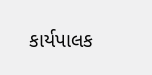કાર્યપાલક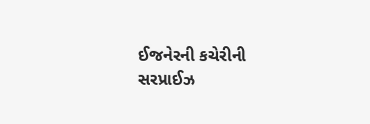ઈજનેરની કચેરીની સરપ્રાઈઝ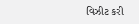વિઝીટ કરી